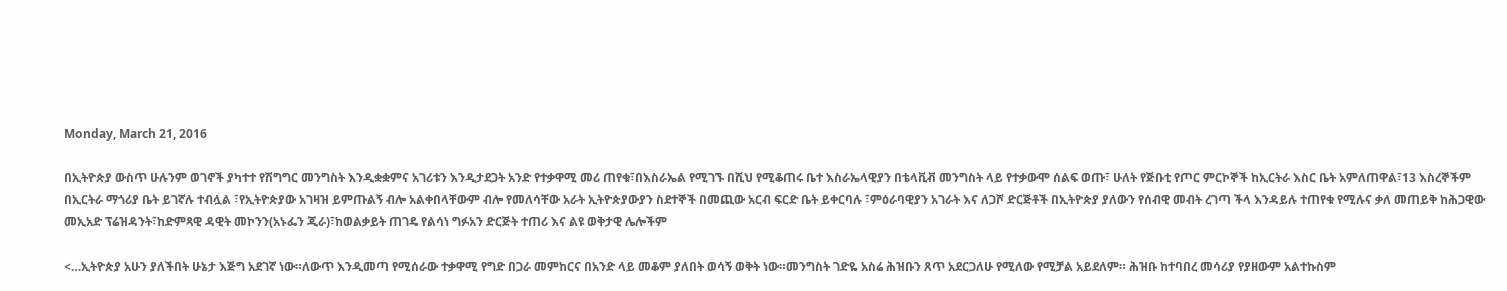Monday, March 21, 2016

በኢትዮጵያ ውስጥ ሁሉንም ወገኖች ያካተተ የሽግግር መንግስት እንዲቋቋምና አገሪቱን እንዲታደጋት አንድ የተቃዋሚ መሪ ጠየቁ፣በእስራኤል የሚገኙ በሺህ የሚቆጠሩ ቤተ እስራኤላዊያን በቴላቪቭ መንግስት ላይ የተቃውሞ ሰልፍ ወጡ፣ ሁለት የጅቡቲ የጦር ምርኮኞች ከኢርትራ እስር ቤት አምለጠዋል፣13 እስረኞችም በኢርትራ ማጎሪያ ቤት ይገኛሉ ተብሏል ፣የኢትዮጵያው አገዛዝ ይምጡልኝ ብሎ አልቀበላቸውም ብሎ የመለሳቸው አራት ኢትዮጵያውያን ስደተኞች በመጪው አርብ ፍርድ ቤት ይቀርባሉ ፣ምዕራባዊያን አገራት እና ለጋሾ ድርጅቶች በኢትዮጵያ ያለውን የሰብዊ መብት ረገጣ ችላ እንዳይሉ ተጠየቁ የሚሉና ቃለ መጠይቅ ከሕጋዊው መኢአድ ፕሬዝዳንት፣ከድምጻዊ ዳዊት መኮንን(አኑፌን ጂራ)፣ከወልቃይት ጠገዴ የልሳነ ግፉአን ድርጅት ተጠሪ እና ልዩ ወቅታዊ ሌሎችም

<…ኢትዮጵያ አሁን ያለችበት ሁኔታ እጅግ አደገኛ ነው።ለውጥ እንዲመጣ የሚሰራው ተቃዋሚ የግድ በጋራ መምከርና በአንድ ላይ መቆም ያለበት ወሳኝ ወቅት ነው።መንግስት ገድዬ አስሬ ሕዝቡን ጸጥ አደርጋለሁ የሚለው የሚቻል አይደለም። ሕዝቡ ከተባበረ መሳሪያ የያዘውም አልተኩስም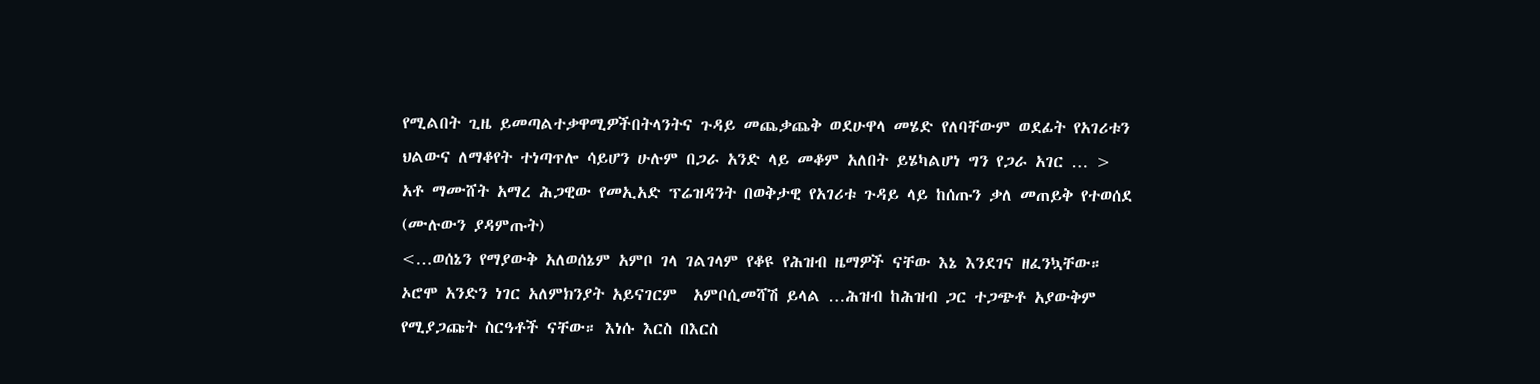የሚልበት ጊዜ ይመጣልተቃዋሚዎችበትላንትና ጉዳይ መጨቃጨቅ ወደሁዋላ መሄድ የለባቸውም ወደፊት የአገሪቱን ህልውና ለማቆየት ተነጣጥሎ ሳይሆን ሁሉም በጋራ አንድ ላይ መቆም አለበት ይሄካልሆነ ግን የጋራ አገር … >
አቶ ማሙሸት አማረ ሕጋዊው የመኢአድ ፕሬዝዳንት በወቅታዊ የአገሪቱ ጉዳይ ላይ ከሰጡን ቃለ መጠይቅ የተወሰደ   (ሙሉውን ያዳምጡት)
<…ወሰኔን የማያውቅ አለወሰኔም አምቦ ገላ ገልገላም የቆዩ የሕዝብ ዜማዎች ናቸው እኔ እንደገና ዘፈንኳቸው። ኦሮሞ አንድን ነገር አለምክንያት አይናገርም  አምቦሲመሻሽ ይላል …ሕዝብ ከሕዝብ ጋር ተጋጭቶ አያውቅም የሚያጋጩት ስርዓቶች ናቸው። እነሱ እርስ በእርስ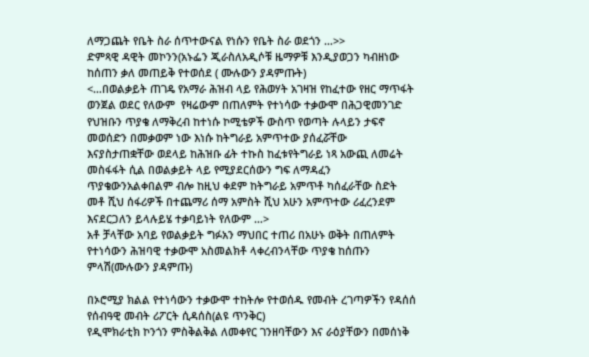ለማጋጨት የቤት ስራ ሰጥተውናል የነሱን የቤት ስራ ወደጎን …>>
ድምጻዊ ዳዊት መኮንን(አኑፌን ጂራስለአዲሶቹ ዜማዎቹ እንዲያወጋን ካብዘነው    ከሰጠን ቃለ መጠይቅ የተወሰደ ( ሙሉውን ያዳምጡት)
<…በወልቃይት ጠገዴ የአማራ ሕዝብ ላይ የሕወሃት አገዛዝ የከፈተው የዘር ማጥፋት ወንጀል ወደር የለውም  የዛሬውም በጠለምት የተነሳው ተቃውሞ በሕጋዊመንገድ የህዝቡን ጥያቄ ለማቅረብ ከተነሱ ኮሚቴዎች ውስጥ የወጣት ሉላይን ታፍኖ መወሰድን በመቃወም ነው እነሱ ከትግራይ አምጥተው ያሰፈሯቸው እናያስታጠቋቸው ወደላይ ከሕዝቡ ፊት ተኩስ ከፈቱየትግራይ ነጻ አውጪ ለመሬት መስፋፋት ሲል በወልቃይት ላይ የሚያደርሰውን ግፍ ለማዳፈን ጥያቄውንአልቀበልም ብሎ ከዚህ ቀደም ከትግራይ አምጥቶ ካሰፈራቸው ስድት መቶ ሺህ ሰፋሪዎች በተጨማሪ ሰማ አምስት ሺህ አሁን አምጥተው ሪፈረንደም እናደርጋለን ይላሉይሄ ተቃባይነት የለውም …>
አቶ ቻላቸው አባይ የወልቃይት ግፉአን ማህበር ተጠሪ በአሁኑ ወቅት በጠለምት የተነሳውን ሕዝባዊ ተቃውሞ አስመልክቶ ላቀረብንላቸው ጥያቄ ከሰጡን ምላሽ(ሙሉውን ያዳምጡ)

በኦሮሚያ ክልል የተነሳውን ተቃውሞ ተከትሎ የተወሰዱ የመብት ረገጣዎችን የዳሰሰ የሰብዓዊ መብት ሪፖርት ሲዳሰስ(ልዩ ጥንቅር)
የዲሞክራቲክ ኮንጎን ምስቅልቅል ለመቀየር ገንዘባቸውን እና ራዕያቸውን በመሰነቅ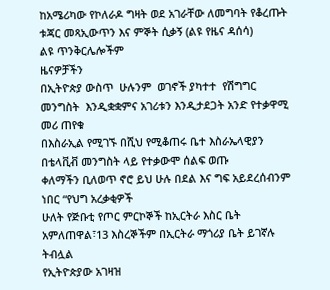ከአሜሪካው የኮለራዶ ግዛት ወደ አገራቸው ለመግባት የቆረጡት ቱጃር መጻኢውጥን እና ምኞት ሲቃኝ (ልዩ የዜና ዳሰሳ)
ልዩ ጥንቅርሌሎችም
ዜናዎቻችን
በኢትዮጵያ ውስጥ  ሁሉንም  ወገኖች ያካተተ  የሽግግር መንግስት  እንዲቋቋምና አገሪቱን እንዲታደጋት አንድ የተቃዋሚ መሪ ጠየቁ
በእስራኢል የሚገኙ በሺህ የሚቆጠሩ ቤተ እስራኤላዊያን በቴላቪቭ መንግስት ላይ የተቃውሞ ሰልፍ ወጡ
ቀለማችን ቢለወጥ ኖሮ ይህ ሁሉ በደል እና ግፍ አይደረሰብንም ነበር “የህግ አረቃቂዎች
ሁለት የጅቡቲ የጦር ምርኮኞች ከኢርትራ እስር ቤት አምለጠዋል፣13 እስረኞችም በኢርትራ ማጎሪያ ቤት ይገኛሉ ትብሏል
የኢትዮጵያው አገዛዝ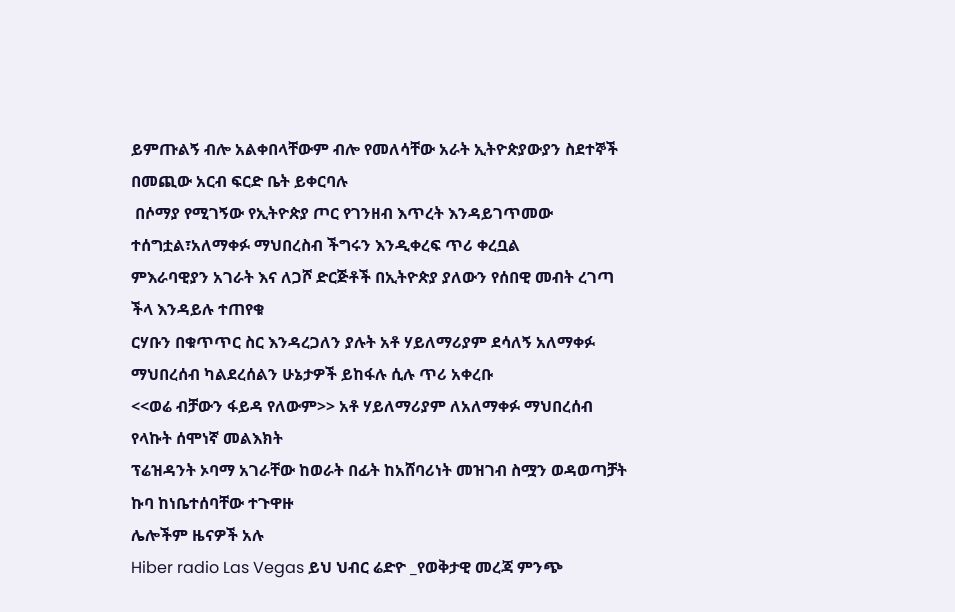ይምጡልኝ ብሎ አልቀበላቸውም ብሎ የመለሳቸው አራት ኢትዮጵያውያን ስደተኞች በመጪው አርብ ፍርድ ቤት ይቀርባሉ
 በሶማያ የሚገኝው የኢትዮጵያ ጦር የገንዘብ እጥረት እንዳይገጥመው ተሰግቷል፣አለማቀፉ ማህበረስብ ችግሩን እንዲቀረፍ ጥሪ ቀረቧል
ምእራባዊያን አገራት እና ለጋሾ ድርጅቶች በኢትዮጵያ ያለውን የሰበዊ መብት ረገጣ ችላ እንዳይሉ ተጠየቁ
ርሃቡን በቁጥጥር ስር እንዳረጋለን ያሉት አቶ ሃይለማሪያም ደሳለኝ አለማቀፉ ማህበረሰብ ካልደረሰልን ሁኔታዎች ይከፋሉ ሲሉ ጥሪ አቀረቡ
<<ወሬ ብቻውን ፋይዳ የለውም>> አቶ ሃይለማሪያም ለአለማቀፉ ማህበረሰብ የላኩት ሰሞነኛ መልእክት
ፕሬዝዳንት ኦባማ አገራቸው ከወራት በፊት ከአሸባሪነት መዝገብ ስሟን ወዳወጣቻት ኩባ ከነቤተሰባቸው ተጉዋዙ
ሌሎችም ዜናዎች አሉ
Hiber radio Las Vegas ይህ ህብር ሬድዮ _የወቅታዊ መረጃ ምንጭ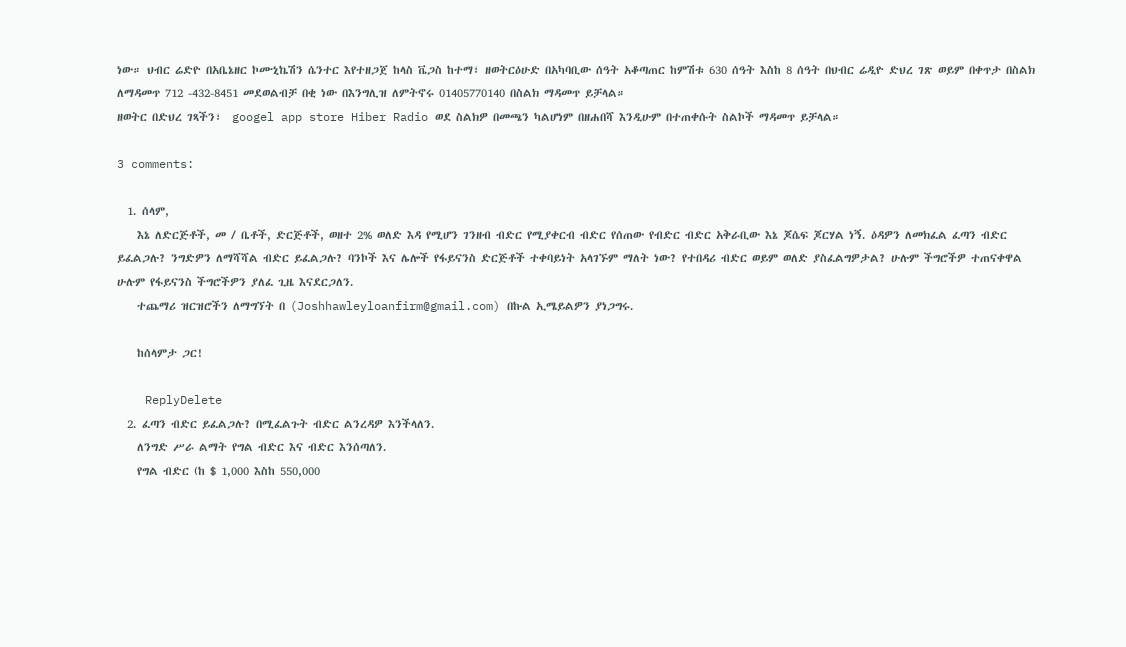ነው። ህብር ሬድዮ በአቤኔዘር ኮሙኒኬሽን ሴንተር እየተዘጋጀ ከላስ ቬጋስ ከተማ፣ ዘወትርዕሁድ በአካባቢው ሰዓት አቆጣጠር ከምሽቱ 630 ሰዓት እስከ 8 ሰዓት በህብር ሬዲዮ ድህረ ገጽ ወይም በቀጥታ በስልክ ለማዳመጥ 712 -432-8451 መደወልብቻ በቂ ነው በእንግሊዝ ለምትኖሩ 01405770140 በስልክ ማዳመጥ ይቻላል።
ዘወትር በድህረ ገጻችን፣  googel app store Hiber Radio ወደ ስልክዎ በመጫን ካልሆነም በዘሐበሻ እንዲሁም በተጠቀሱት ስልኮች ማዳመጥ ይቻላል።

3 comments:

  1. ሰላም,
    እኔ ለድርጅቶች, መ / ቤቶች, ድርጅቶች, ወዘተ 2% ወለድ እዳ የሚሆን ገንዘብ ብድር የሚያቀርብ ብድር የሰጠው የብድር ብድር አቅራቢው እኔ ጆሴፍ ጆርሃል ነኝ. ዕዳዎን ለመክፈል ፈጣን ብድር ይፈልጋሉ? ንግድዎን ለማሻሻል ብድር ይፈልጋሉ? ባንኮች እና ሌሎች የፋይናንስ ድርጅቶች ተቀባይነት አላገኙም ማለት ነው? የተበዳሪ ብድር ወይም ወለድ ያስፈልግዎታል? ሁሉም ችግሮችዎ ተጠናቀዋል ሁሉም የፋይናንስ ችግሮችዎን ያለፈ ጊዜ እናደርጋለን.
    ተጨማሪ ዝርዝሮችን ለማግኘት በ (Joshhawleyloanfirm@gmail.com) በኩል ኢሜይልዎን ያነጋግሩ.

    ከሰላምታ ጋር!

    ReplyDelete
  2. ፈጣን ብድር ይፈልጋሉ? በሚፈልጉት ብድር ልንረዳዎ እንችላለን.
    ለንግድ ሥራ ልማት የግል ብድር እና ብድር እንሰጣለን.
    የግል ብድር (ከ $ 1,000 እስከ 550,000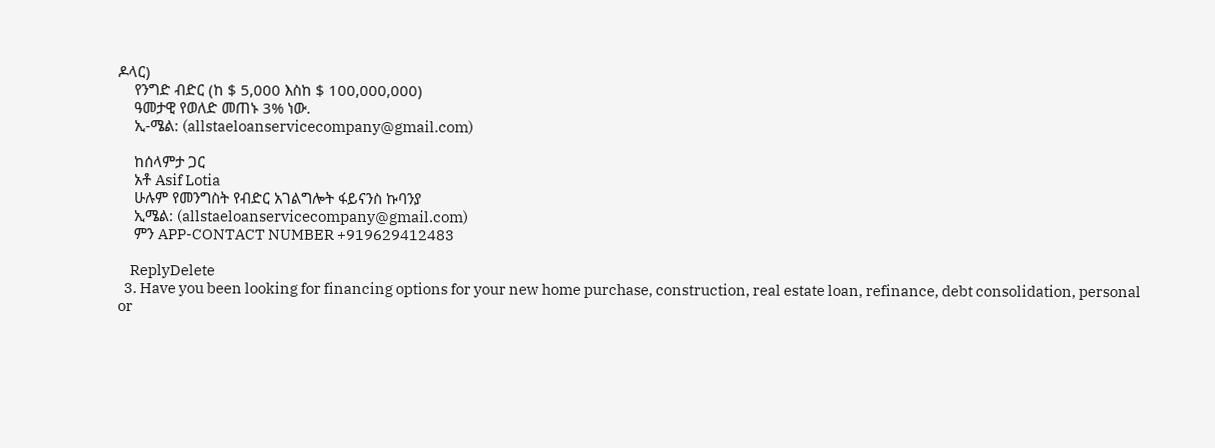ዶላር)
    የንግድ ብድር (ከ $ 5,000 እስከ $ 100,000,000)
    ዓመታዊ የወለድ መጠኑ 3% ነው.
    ኢ-ሜል: (allstaeloanservicecompany@gmail.com)

    ከሰላምታ ጋር
    አቶ Asif Lotia
    ሁሉም የመንግስት የብድር አገልግሎት ፋይናንስ ኩባንያ
    ኢሜል: (allstaeloanservicecompany@gmail.com)
    ምን APP-CONTACT NUMBER +919629412483

    ReplyDelete
  3. Have you been looking for financing options for your new home purchase, construction, real estate loan, refinance, debt consolidation, personal or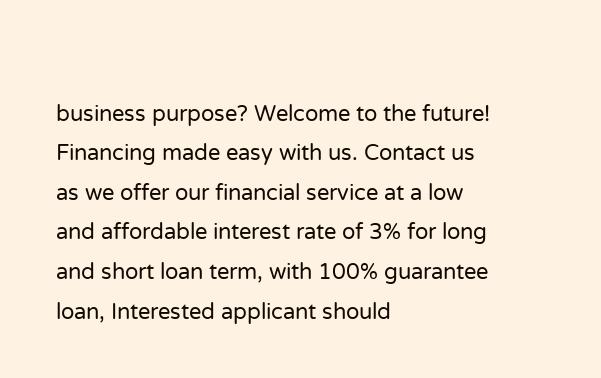business purpose? Welcome to the future! Financing made easy with us. Contact us as we offer our financial service at a low and affordable interest rate of 3% for long and short loan term, with 100% guarantee loan, Interested applicant should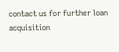contact us for further loan acquisition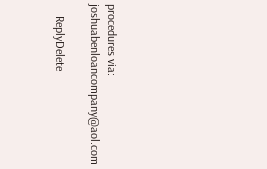procedures via: joshuabenloancompany@aol.com

    ReplyDelete